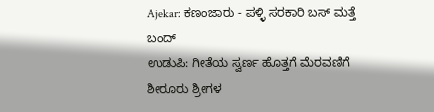Ajekar: ಕಣಂಜಾರು - ಪಳ್ಳಿ ಸರಕಾರಿ ಬಸ್ ಮತ್ತೆ ಬಂದ್
ಉಡುಪಿ: ಗೀತೆಯ ಸ್ವರ್ಣ ಹೊತ್ತಗೆ ಮೆರವಣಿಗೆ
ಶೀರೂರು ಶ್ರೀಗಳ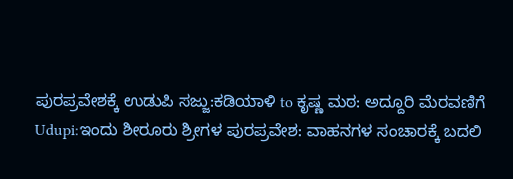ಪುರಪ್ರವೇಶಕ್ಕೆ ಉಡುಪಿ ಸಜ್ಜು:ಕಡಿಯಾಳಿ to ಕೃಷ್ಣ ಮಠ: ಅದ್ದೂರಿ ಮೆರವಣಿಗೆ
Udupi:ಇಂದು ಶೀರೂರು ಶ್ರೀಗಳ ಪುರಪ್ರವೇಶ: ವಾಹನಗಳ ಸಂಚಾರಕ್ಕೆ ಬದಲಿ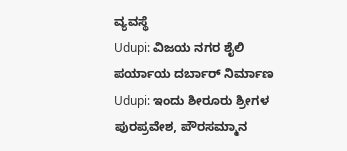ವ್ಯವಸ್ಥೆ
Udupi: ವಿಜಯ ನಗರ ಶೈಲಿ ಪರ್ಯಾಯ ದರ್ಬಾರ್ ನಿರ್ಮಾಣ
Udupi: ಇಂದು ಶೀರೂರು ಶ್ರೀಗಳ ಪುರಪ್ರವೇಶ, ಪೌರಸಮ್ಮಾನ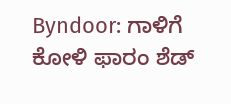Byndoor: ಗಾಳಿಗೆ ಕೋಳಿ ಫಾರಂ ಶೆಡ್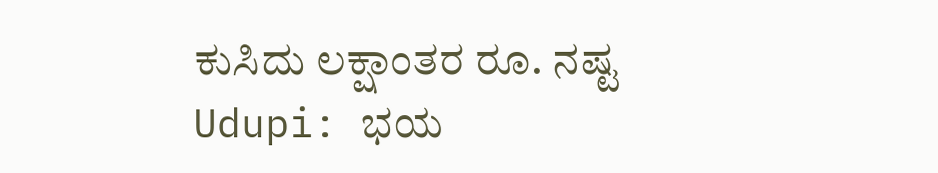ಕುಸಿದು ಲಕ್ಷಾಂತರ ರೂ. ನಷ್ಟ
Udupi: ಭಯ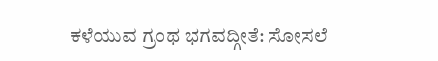ಕಳೆಯುವ ಗ್ರಂಥ ಭಗವದ್ಗೀತೆ: ಸೋಸಲೆ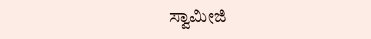ಸ್ವಾಮೀಜಿ